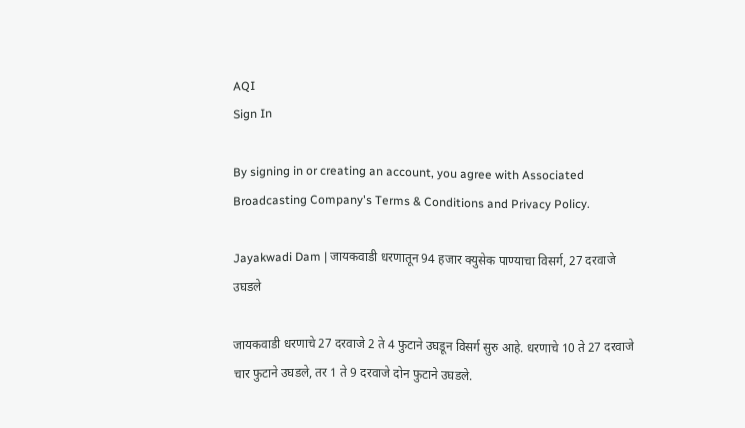AQI
Sign In

By signing in or creating an account, you agree with Associated Broadcasting Company's Terms & Conditions and Privacy Policy.

Jayakwadi Dam | जायकवाडी धरणातून 94 हजार क्युसेक पाण्याचा विसर्ग, 27 दरवाजे उघडले

जायकवाडी धरणाचे 27 दरवाजे 2 ते 4 फुटाने उघडून विसर्ग सुरु आहे. धरणाचे 10 ते 27 दरवाजे चार फुटाने उघडले, तर 1 ते 9 दरवाजे दोन फुटाने उघडले.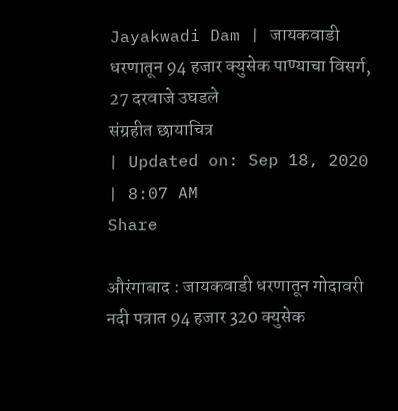Jayakwadi Dam | जायकवाडी धरणातून 94 हजार क्युसेक पाण्याचा विसर्ग, 27 दरवाजे उघडले
संग्रहीत छायाचित्र
| Updated on: Sep 18, 2020 | 8:07 AM
Share

औरंगाबाद : जायकवाडी धरणातून गोदावरी नदी पत्रात 94 हजार 320 क्युसेक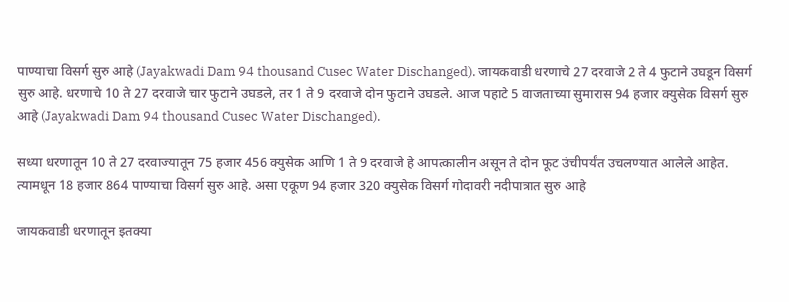पाण्याचा विसर्ग सुरु आहे (Jayakwadi Dam 94 thousand Cusec Water Dischanged). जायकवाडी धरणाचे 27 दरवाजे 2 ते 4 फुटाने उघडून विसर्ग सुरु आहे. धरणाचे 10 ते 27 दरवाजे चार फुटाने उघडले, तर 1 ते 9 दरवाजे दोन फुटाने उघडले. आज पहाटे 5 वाजताच्या सुमारास 94 हजार क्युसेक विसर्ग सुरु आहे (Jayakwadi Dam 94 thousand Cusec Water Dischanged).

सध्या धरणातून 10 ते 27 दरवाज्यातून 75 हजार 456 क्युसेक आणि 1 ते 9 दरवाजे हे आपत्कालीन असून ते दोन फूट उंचीपर्यंत उचलण्यात आलेले आहेत. त्यामधून 18 हजार 864 पाण्याचा विसर्ग सुरु आहे. असा एकूण 94 हजार 320 क्युसेक विसर्ग गोदावरी नदीपात्रात सुरु आहे

जायकवाडी धरणातून इतक्या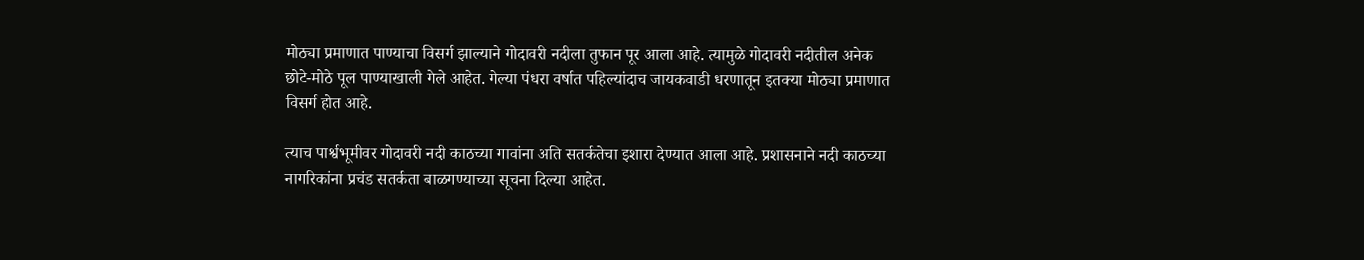मोठ्या प्रमाणात पाण्याचा विसर्ग झाल्याने गोदावरी नदीला तुफान पूर आला आहे. त्यामुळे गोदावरी नदीतील अनेक छोटे-मोठे पूल पाण्याखाली गेले आहेत. गेल्या पंधरा वर्षात पहिल्यांदाच जायकवाडी धरणातून इतक्या मोठ्या प्रमाणात विसर्ग होत आहे.

त्याच पार्श्वभूमीवर गोदावरी नदी काठच्या गावांना अति सतर्कतेचा इशारा देण्यात आला आहे. प्रशासनाने नदी काठच्या नागरिकांना प्रचंड सतर्कता बाळगण्याच्या सूचना दिल्या आहेत.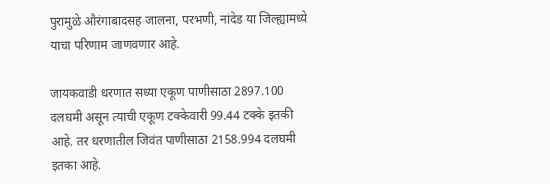पुरामुळे औरंगाबादसह जालना, परभणी, नांदेड या जिल्ह्यामध्ये याचा परिणाम जाणवणार आहे.

जायकवाडी धरणात सध्या एकूण पाणीसाठा 2897.100 दलघमी असून त्याची एकूण टक्केवारी 99.44 टक्के इतकी आहे. तर धरणातील जिवंत पाणीसाठा 2158.994 दलघमी इतका आहे.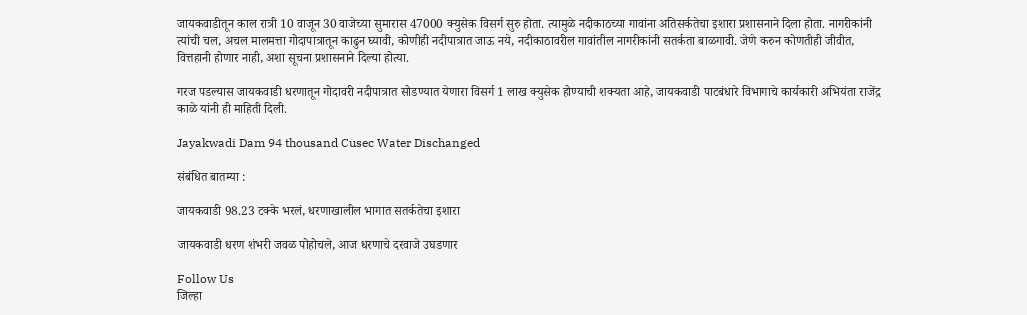जायकवाडीतून काल रात्री 10 वाजून 30 वाजेच्या सुमारास 47000 क्युसेक विसर्ग सुरु होता. त्यामुळे नदीकाठच्या गावांना अतिसर्कतेचा इशारा प्रशासनाने दिला होता. नागरीकांनी त्यांची चल, अचल मालमत्ता गोदापात्रातून काढुन घ्यावी, कोणीही नदीपात्रात जाऊ नये, नदीकाठावरील गावांतील नागरीकांनी सतर्कता बाळगावी. जेणे करुन कोणतीही जीवीत, वित्तहानी होणार नाही, अशा सूचना प्रशासनाने दिल्या होत्या.

गरज पडल्यास जायकवाडी धरणातून गोदावरी नदीपात्रात सोडण्यात येणारा विसर्ग 1 लाख क्युसेक होण्याची शक्यता आहे, जायकवाडी पाटबंधारे विभागाचे कार्यकारी अभियंता राजेंद्र काळे यांनी ही माहिती दिली.

Jayakwadi Dam 94 thousand Cusec Water Dischanged

संबंधित बातम्या :

जायकवाडी 98.23 टक्के भरलं, धरणाखालील भागात सतर्कतेचा इशारा

जायकवाडी धरण शंभरी जवळ पोहोचले, आज धरणाचे दरवाजे उघडणार

Follow Us
जिल्हा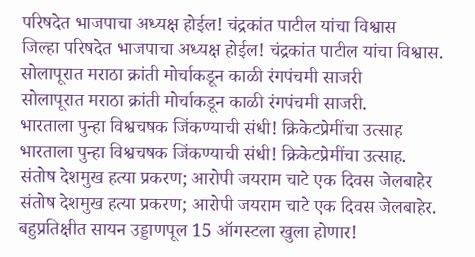परिषदेत भाजपाचा अध्यक्ष होईल! चंद्रकांत पाटील यांचा विश्वास
जिल्हा परिषदेत भाजपाचा अध्यक्ष होईल! चंद्रकांत पाटील यांचा विश्वास.
सोलापूरात मराठा क्रांती मोर्चाकडून काळी रंगपंचमी साजरी
सोलापूरात मराठा क्रांती मोर्चाकडून काळी रंगपंचमी साजरी.
भारताला पुन्हा विश्वचषक जिंकण्याची संधी! क्रिकेटप्रेमींचा उत्साह
भारताला पुन्हा विश्वचषक जिंकण्याची संधी! क्रिकेटप्रेमींचा उत्साह.
संतोष देशमुख हत्या प्रकरण; आरोपी जयराम चाटे एक दिवस जेलबाहेर
संतोष देशमुख हत्या प्रकरण; आरोपी जयराम चाटे एक दिवस जेलबाहेर.
बहुप्रतिक्षीत सायन उड्डाणपूल 15 ऑगस्टला खुला होणार!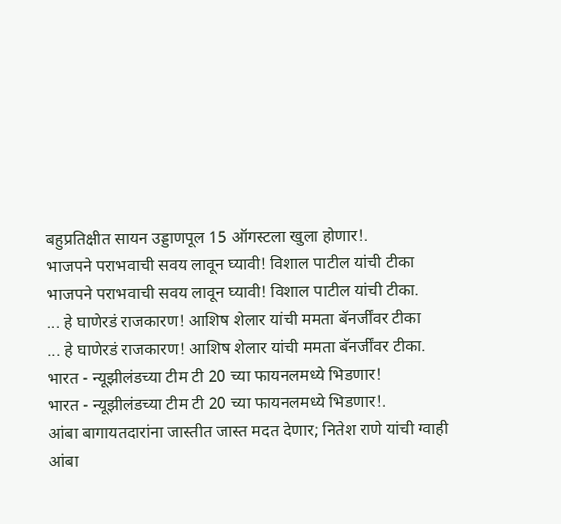बहुप्रतिक्षीत सायन उड्डाणपूल 15 ऑगस्टला खुला होणार!.
भाजपने पराभवाची सवय लावून घ्यावी! विशाल पाटील यांची टीका
भाजपने पराभवाची सवय लावून घ्यावी! विशाल पाटील यांची टीका.
... हे घाणेरडं राजकारण! आशिष शेलार यांची ममता बॅनर्जींवर टीका
... हे घाणेरडं राजकारण! आशिष शेलार यांची ममता बॅनर्जींवर टीका.
भारत - न्यूझीलंडच्या टीम टी 20 च्या फायनलमध्ये भिडणार!
भारत - न्यूझीलंडच्या टीम टी 20 च्या फायनलमध्ये भिडणार!.
आंबा बागायतदारांना जास्तीत जास्त मदत देणार; नितेश राणे यांची ग्वाही
आंबा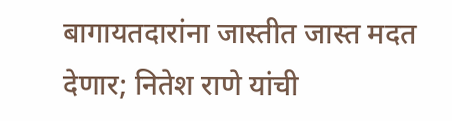बागायतदारांना जास्तीत जास्त मदत देणार; नितेश राणे यांची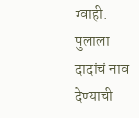ग्वाही.
पुलाला दादांचं नाव देण्याची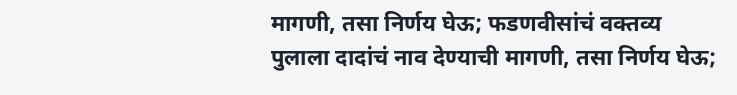मागणी, तसा निर्णय घेऊ; फडणवीसांचं वक्तव्य
पुलाला दादांचं नाव देण्याची मागणी, तसा निर्णय घेऊ;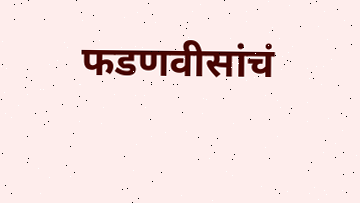फडणवीसांचं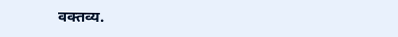वक्तव्य.